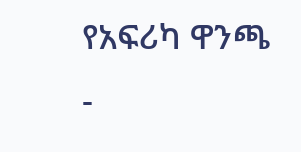የአፍሪካ ዋንጫ -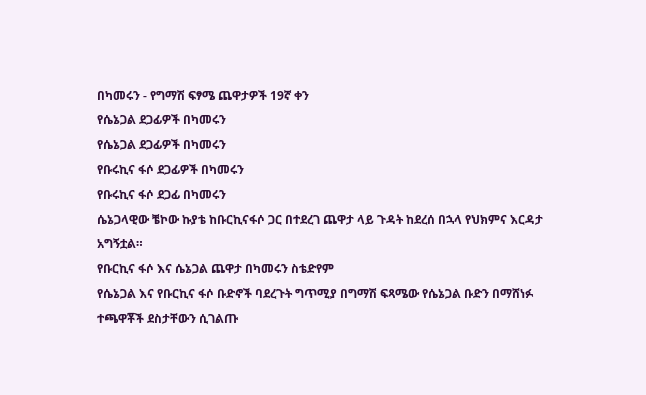በካመሩን - የግማሽ ፍፃሜ ጨዋታዎች 19ኛ ቀን
የሴኔጋል ደጋፊዎች በካመሩን
የሴኔጋል ደጋፊዎች በካመሩን
የቡሩኪና ፋሶ ደጋፊዎች በካመሩን
የቡሩኪና ፋሶ ደጋፊ በካመሩን
ሴኔጋላዊው ቼኮው ኩያቴ ከቡርኪናፋሶ ጋር በተደረገ ጨዋታ ላይ ጉዳት ከደረሰ በኋላ የህክምና እርዳታ አግኝቷል።
የቡርኪና ፋሶ እና ሴኔጋል ጨዋታ በካመሩን ስቴድየም
የሴኔጋል እና የቡርኪና ፋሶ ቡድኖች ባደረጉት ግጥሚያ በግማሽ ፍጻሜው የሴኔጋል ቡድን በማሸነፉ ተጫዋቾች ደስታቸውን ሲገልጡ